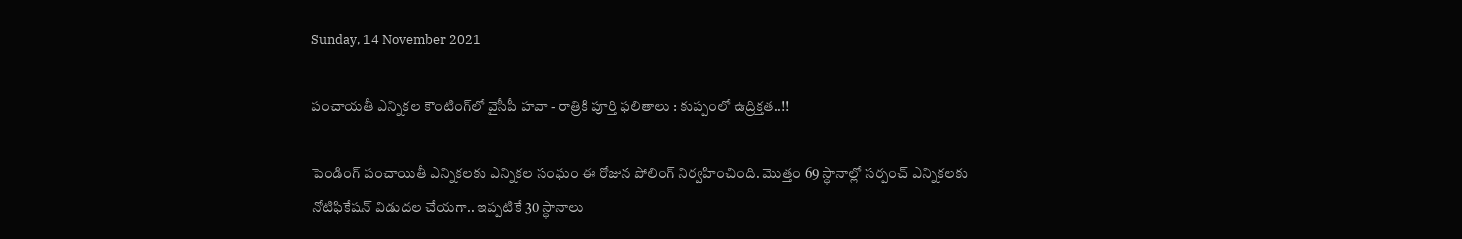Sunday, 14 November 2021

పంచాయతీ ఎన్నికల కౌంటింగ్‌లో వైసీపీ హవా - రాత్రికి పూర్తి ఫలితాలు : కుప్పంలో ఉద్రిక్తత..!!

పెండింగ్ పంచాయితీ ఎన్నికలకు ఎన్నికల సంఘం ఈ రోజున పోలింగ్ నిర్వహించింది. మొత్తం 69 స్ధానాల్లో సర్పంచ్ ఎన్నికలకు నోటిఫికేషన్ విడుదల చేయగా.. ఇప్పటికే 30 స్ధానాలు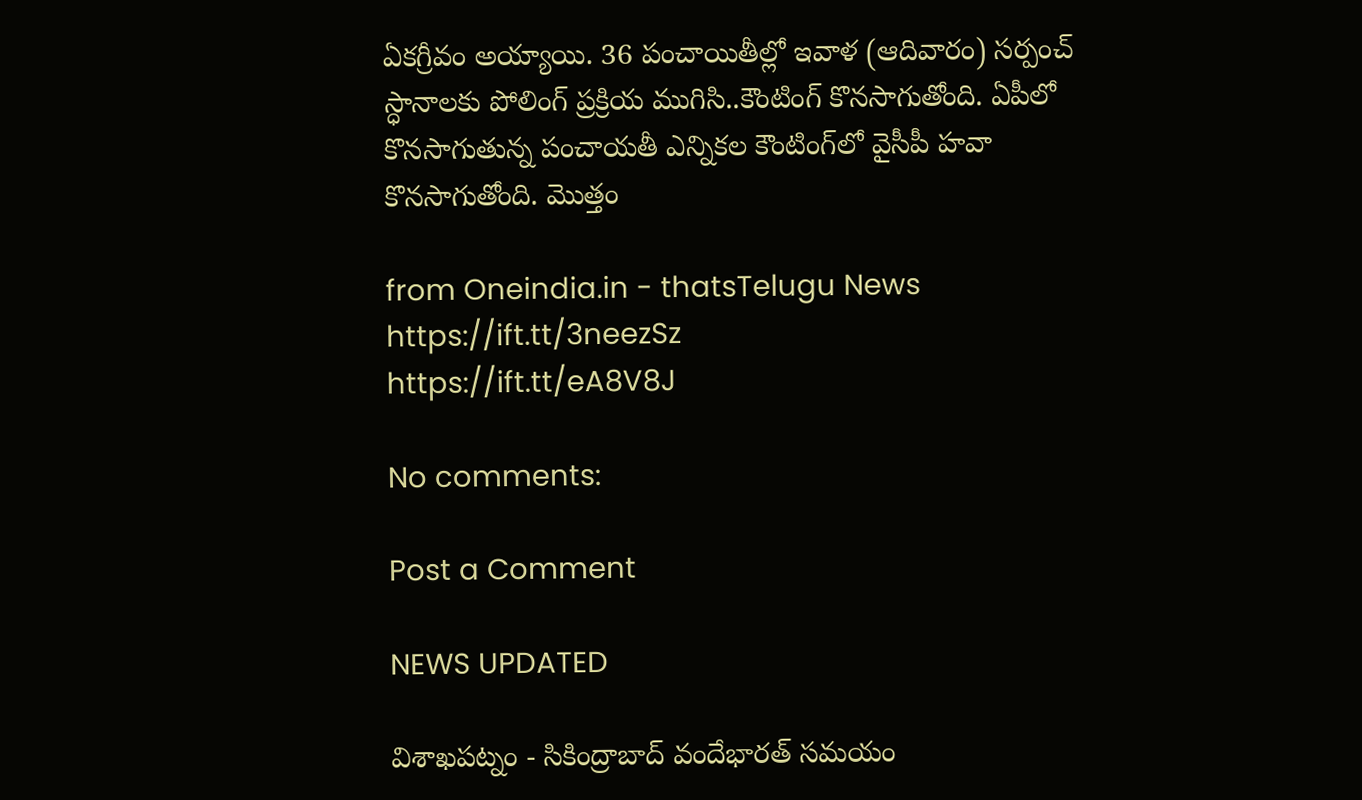ఏకగ్రీవం అయ్యాయి. 36 పంచాయితీల్లో ఇవాళ (ఆదివారం) సర్పంచ్‌ స్ధానాలకు పోలింగ్ ప్రక్రియ ముగిసి..కౌంటింగ్ కొనసాగుతోంది. ఏపీలో కొనసాగుతున్న పంచాయతీ ఎన్నికల కౌంటింగ్‌లో వైసీపీ హవా కొనసాగుతోంది. మొత్తం

from Oneindia.in - thatsTelugu News https://ift.tt/3neezSz
https://ift.tt/eA8V8J

No comments:

Post a Comment

NEWS UPDATED

విశాఖపట్నం - సికింద్రాబాద్ వందేభారత్ సమయం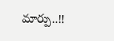మార్పు..!!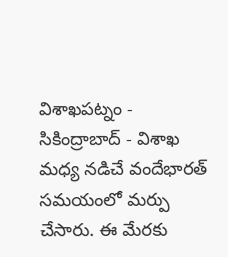విశాఖపట్నం - సికింద్రాబాద్ - విశాఖ మధ్య నడిచే వందేభారత్ సమయంలో మర్పు చేసారు. ఈ మేరకు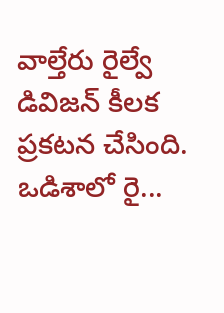వాల్తేరు రైల్వే డివిజన్ కీలక ప్రకటన చేసింది. ఒడిశాలో రై...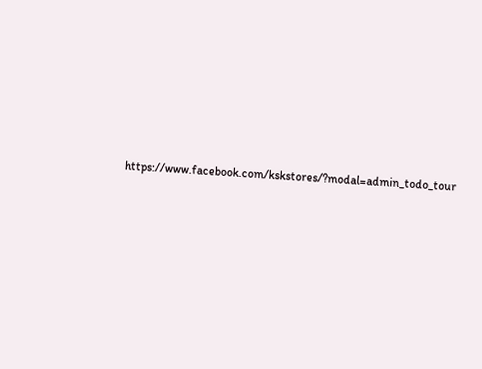https://www.facebook.com/kskstores/?modal=admin_todo_tour